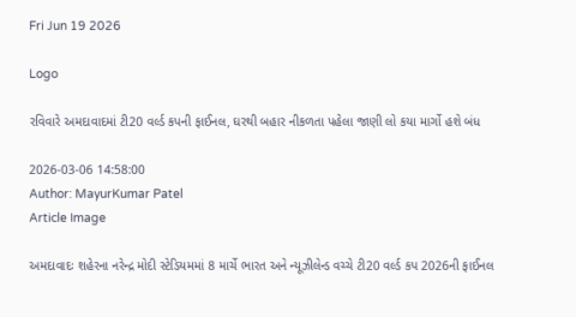Fri Jun 19 2026

Logo

રવિવારે અમદાવાદમાં ટી20 વર્લ્ડ કપની ફાઈનલ, ઘરથી બહાર નીકળતા પહેલા જાણી લો કયા માર્ગો હશે બંધ

2026-03-06 14:58:00
Author: MayurKumar Patel
Article Image

અમદાવાદઃ શહેરના નરેન્દ્ર મોદી સ્ટેડિયમમાં 8 માર્ચે ભારત અને ન્યૂઝીલેન્ડ વચ્ચે ટી20 વર્લ્ડ કપ 2026ની ફાઈનલ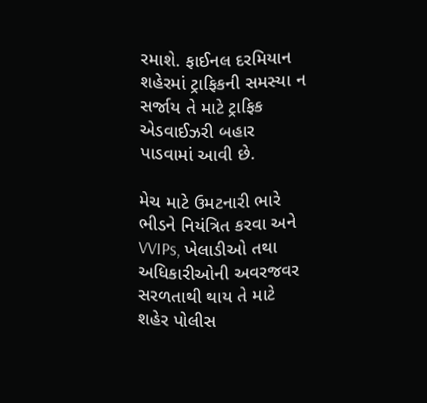રમાશે. ફાઈનલ દરમિયાન શહેરમાં ટ્રાફિકની સમસ્યા ન સર્જાય તે માટે ટ્રાફિક એડવાઈઝરી બહાર પાડવામાં આવી છે.

મેચ માટે ઉમટનારી ભારે ભીડને નિયંત્રિત કરવા અને VVIPs, ખેલાડીઓ તથા અધિકારીઓની અવરજવર સરળતાથી થાય તે માટે શહેર પોલીસ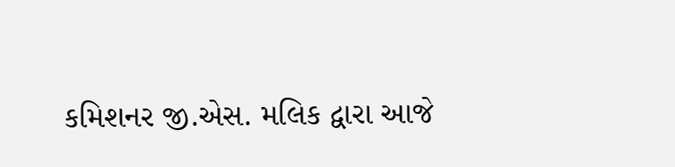કમિશનર જી.એસ. મલિક દ્વારા આજે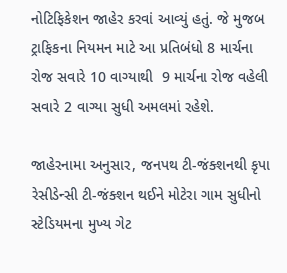નોટિફિકેશન જાહેર કરવાં આવ્યું હતું. જે મુજબ ટ્રાફિકના નિયમન માટે આ પ્રતિબંધો 8 માર્ચના રોજ સવારે 10 વાગ્યાથી  9 માર્ચના રોજ વહેલી સવારે 2 વાગ્યા સુધી અમલમાં રહેશે.

જાહેરનામા અનુસાર, જનપથ ટી-જંક્શનથી કૃપા રેસીડેન્સી ટી-જંક્શન થઈને મોટેરા ગામ સુધીનો સ્ટેડિયમના મુખ્ય ગેટ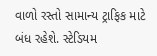વાળો રસ્તો સામાન્ય ટ્રાફિક માટે બંધ રહેશે. સ્ટેડિયમ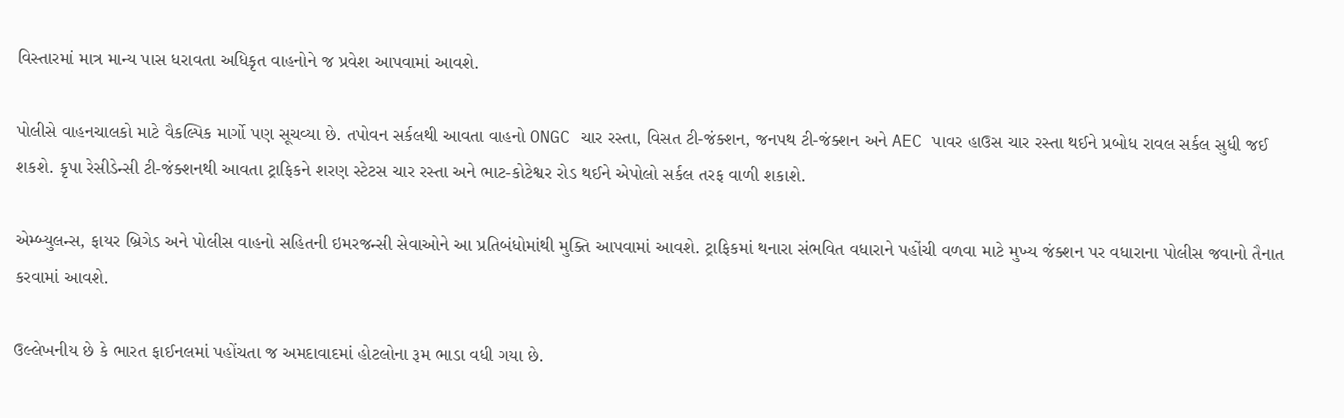વિસ્તારમાં માત્ર માન્ય પાસ ધરાવતા અધિકૃત વાહનોને જ પ્રવેશ આપવામાં આવશે.

પોલીસે વાહનચાલકો માટે વૈકલ્પિક માર્ગો પણ સૂચવ્યા છે. તપોવન સર્કલથી આવતા વાહનો ONGC ચાર રસ્તા, વિસત ટી-જંક્શન, જનપથ ટી-જંક્શન અને AEC પાવર હાઉસ ચાર રસ્તા થઈને પ્રબોધ રાવલ સર્કલ સુધી જઈ શકશે. કૃપા રેસીડેન્સી ટી-જંક્શનથી આવતા ટ્રાફિકને શરણ સ્ટેટસ ચાર રસ્તા અને ભાટ-કોટેશ્વર રોડ થઈને એપોલો સર્કલ તરફ વાળી શકાશે.

એમ્બ્યુલન્સ, ફાયર બ્રિગેડ અને પોલીસ વાહનો સહિતની ઇમરજન્સી સેવાઓને આ પ્રતિબંધોમાંથી મુક્તિ આપવામાં આવશે. ટ્રાફિકમાં થનારા સંભવિત વધારાને પહોંચી વળવા માટે મુખ્ય જંક્શન પર વધારાના પોલીસ જવાનો તૈનાત કરવામાં આવશે.

ઉલ્લેખનીય છે કે ભારત ફાઈનલમાં પહોંચતા જ અમદાવાદમાં હોટલોના રૂમ ભાડા વધી ગયા છે.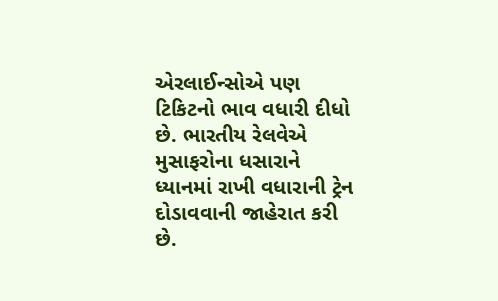એરલાઈન્સોએ પણ ટિકિટનો ભાવ વધારી દીધો છે. ભારતીય રેલવેએ મુસાફરોના ધસારાને ધ્યાનમાં રાખી વધારાની ટ્રેન દોડાવવાની જાહેરાત કરી છે.